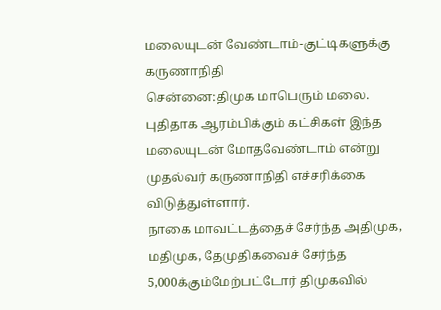மலையுடன் வேண்டாம்-குட்டிகளுக்கு கருணாநிதி
சென்னை:திமுக மாபெரும் மலை. புதிதாக ஆரம்பிக்கும் கட்சிகள் இந்த மலையுடன் மோதவேண்டாம் என்று முதல்வர் கருணாநிதி எச்சரிக்கை விடுத்துள்ளார்.
நாகை மாவட்டத்தைச் சேர்ந்த அதிமுக, மதிமுக, தேமுதிகவைச் சேர்ந்த 5,000க்கும்மேற்பட்டோர் திமுகவில்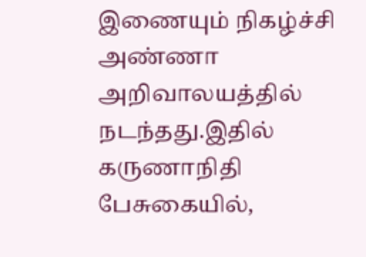இணையும் நிகழ்ச்சி அண்ணா அறிவாலயத்தில் நடந்தது.இதில் கருணாநிதி பேசுகையில்,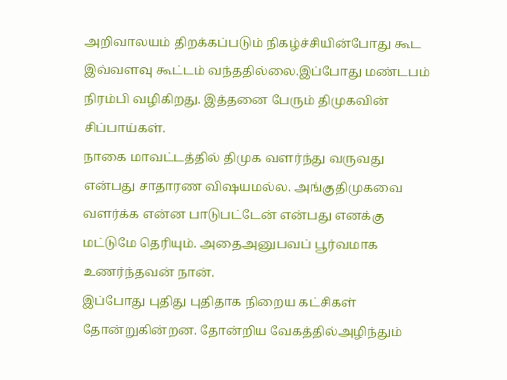அறிவாலயம் திறக்கப்படும் நிகழ்ச்சியின்போது கூட இவ்வளவு கூட்டம் வந்ததில்லை.இப்போது மண்டபம் நிரம்பி வழிகிறது. இத்தனை பேரும் திமுகவின் சிப்பாய்கள்.
நாகை மாவட்டத்தில் திமுக வளர்ந்து வருவது என்பது சாதாரண விஷயமல்ல. அங்குதிமுகவை வளர்க்க என்ன பாடுபட்டேன் என்பது எனக்கு மட்டுமே தெரியும். அதைஅனுபவப் பூர்வமாக உணர்ந்தவன் நான்.
இப்போது புதிது புதிதாக நிறைய கட்சிகள் தோன்றுகின்றன. தோன்றிய வேகத்தில்அழிந்தும்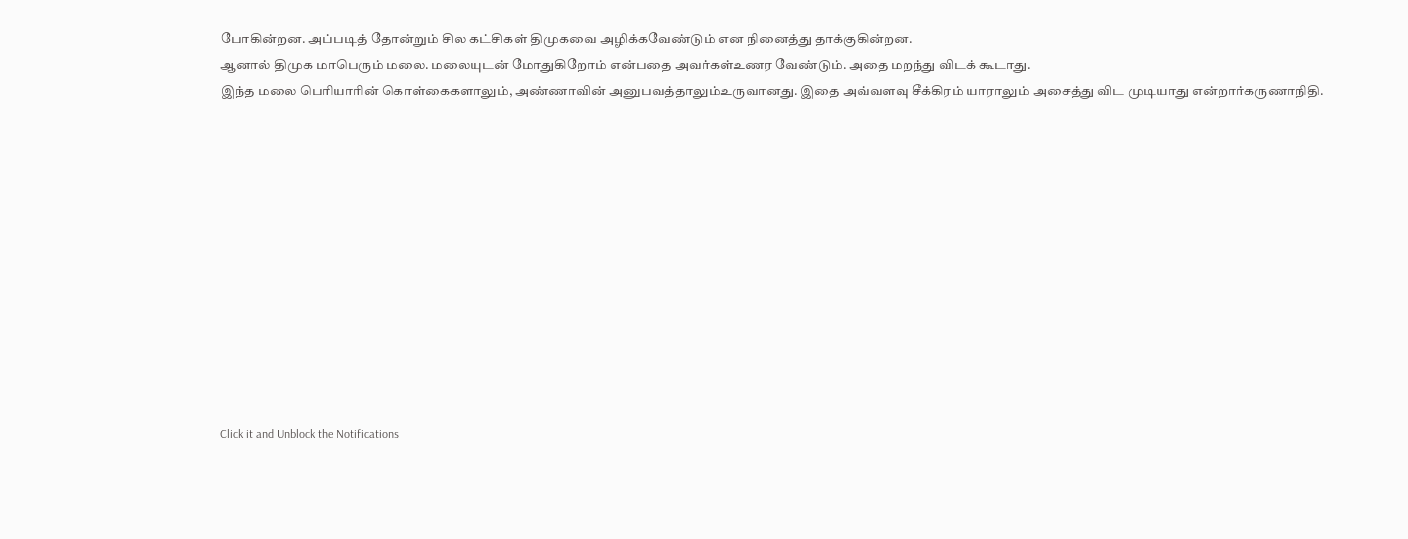போகின்றன. அப்படித் தோன்றும் சில கட்சிகள் திமுகவை அழிக்கவேண்டும் என நினைத்து தாக்குகின்றன.
ஆனால் திமுக மாபெரும் மலை. மலையுடன் மோதுகிறோம் என்பதை அவர்கள்உணர வேண்டும். அதை மறந்து விடக் கூடாது.
இந்த மலை பெரியாரின் கொள்கைகளாலும், அண்ணாவின் அனுபவத்தாலும்உருவானது. இதை அவ்வளவு சீக்கிரம் யாராலும் அசைத்து விட முடியாது என்றார்கருணாநிதி.












Click it and Unblock the Notifications